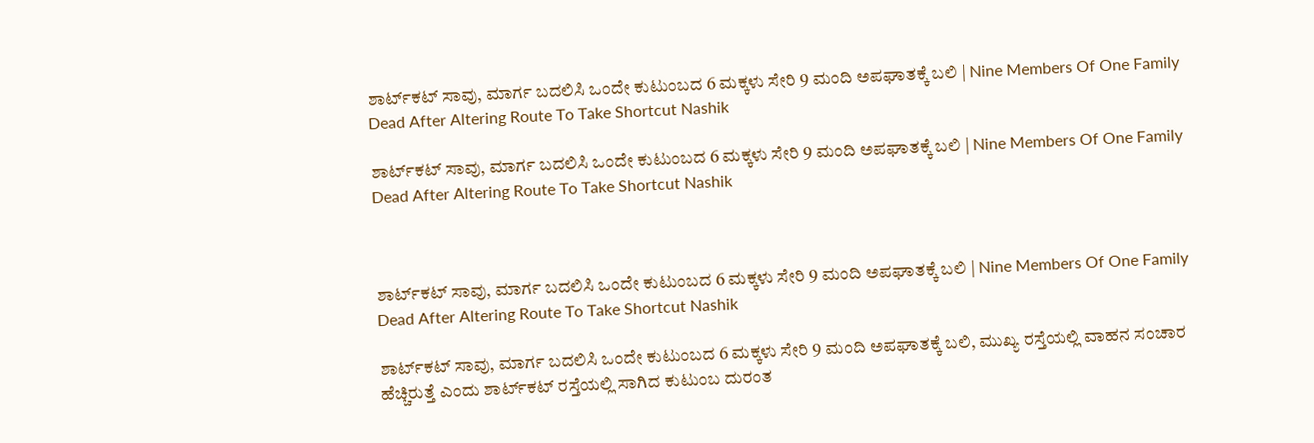ಶಾರ್ಟ್‌ಕಟ್ ಸಾವು, ಮಾರ್ಗ ಬದಲಿಸಿ ಒಂದೇ ಕುಟುಂಬದ 6 ಮಕ್ಕಳು ಸೇರಿ 9 ಮಂದಿ ಅಪಘಾತಕ್ಕೆ ಬಲಿ | Nine Members Of One Family Dead After Altering Route To Take Shortcut Nashik

ಶಾರ್ಟ್‌ಕಟ್ ಸಾವು, ಮಾರ್ಗ ಬದಲಿಸಿ ಒಂದೇ ಕುಟುಂಬದ 6 ಮಕ್ಕಳು ಸೇರಿ 9 ಮಂದಿ ಅಪಘಾತಕ್ಕೆ ಬಲಿ | Nine Members Of One Family Dead After Altering Route To Take Shortcut Nashik



ಶಾರ್ಟ್‌ಕಟ್ ಸಾವು, ಮಾರ್ಗ ಬದಲಿಸಿ ಒಂದೇ ಕುಟುಂಬದ 6 ಮಕ್ಕಳು ಸೇರಿ 9 ಮಂದಿ ಅಪಘಾತಕ್ಕೆ ಬಲಿ | Nine Members Of One Family Dead After Altering Route To Take Shortcut Nashik

ಶಾರ್ಟ್‌ಕಟ್ ಸಾವು, ಮಾರ್ಗ ಬದಲಿಸಿ ಒಂದೇ ಕುಟುಂಬದ 6 ಮಕ್ಕಳು ಸೇರಿ 9 ಮಂದಿ ಅಪಘಾತಕ್ಕೆ ಬಲಿ, ಮುಖ್ಯ ರಸ್ತೆಯಲ್ಲಿ ವಾಹನ ಸಂಚಾರ ಹೆಚ್ಚಿರುತ್ತೆ ಎಂದು ಶಾರ್ಟ್‌ಕಟ್ ರಸ್ತೆಯಲ್ಲಿ ಸಾಗಿದ ಕುಟುಂಬ ದುರಂತ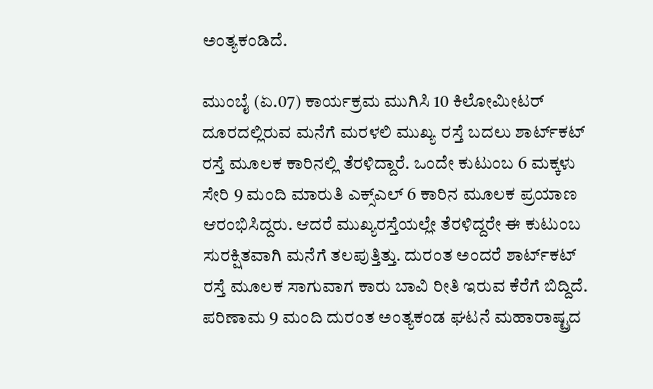ಅಂತ್ಯಕಂಡಿದೆ.

ಮುಂಬೈ (ಏ.07) ಕಾರ್ಯಕ್ರಮ ಮುಗಿಸಿ 10 ಕಿಲೋಮೀಟರ್ ದೂರದಲ್ಲಿರುವ ಮನೆಗೆ ಮರಳಲಿ ಮುಖ್ಯ ರಸ್ತೆ ಬದಲು ಶಾರ್ಟ್‌ಕಟ್ ರಸ್ತೆ ಮೂಲಕ ಕಾರಿನಲ್ಲಿ ತೆರಳಿದ್ದಾರೆ. ಒಂದೇ ಕುಟುಂಬ 6 ಮಕ್ಕಳು ಸೇರಿ 9 ಮಂದಿ ಮಾರುತಿ ಎಕ್ಸ್ಎಲ್ 6 ಕಾರಿನ ಮೂಲಕ ಪ್ರಯಾಣ ಆರಂಭಿಸಿದ್ದರು. ಆದರೆ ಮುಖ್ಯರಸ್ತೆಯಲ್ಲೇ ತೆರಳಿದ್ದರೇ ಈ ಕುಟುಂಬ ಸುರಕ್ಷಿತವಾಗಿ ಮನೆಗೆ ತಲಪುತ್ತಿತ್ತು. ದುರಂತ ಅಂದರೆ ಶಾರ್ಟ್‌ಕಟ್ ರಸ್ತೆ ಮೂಲಕ ಸಾಗುವಾಗ ಕಾರು ಬಾವಿ ರೀತಿ ಇರುವ ಕೆರೆಗೆ ಬಿದ್ದಿದೆ. ಪರಿಣಾಮ 9 ಮಂದಿ ದುರಂತ ಅಂತ್ಯಕಂಡ ಘಟನೆ ಮಹಾರಾಷ್ಟ್ರದ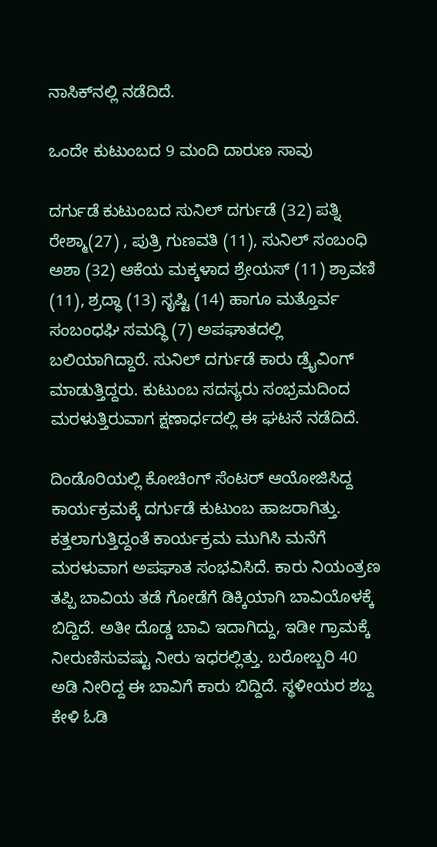ನಾಸಿಕ್‌ನಲ್ಲಿ ನಡೆದಿದೆ.

ಒಂದೇ ಕುಟುಂಬದ 9 ಮಂದಿ ದಾರುಣ ಸಾವು

ದರ್ಗುಡೆ ಕುಟುಂಬದ ಸುನಿಲ್ ದರ್ಗುಡೆ (32) ಪತ್ನಿ ರೇಶ್ಮಾ(27) , ಪುತ್ರಿ ಗುಣವತಿ (11), ಸುನಿಲ್ ಸಂಬಂಧಿ ಅಶಾ (32) ಆಕೆಯ ಮಕ್ಕಳಾದ ಶ್ರೇಯಸ್ (11) ಶ್ರಾವಣಿ (11), ಶ್ರದ್ಧಾ (13) ಸೃಷ್ಟಿ (14) ಹಾಗೂ ಮತ್ತೊರ್ವ ಸಂಬಂಧಘಿ ಸಮದ್ಧಿ (7) ಅಪಘಾತದಲ್ಲಿ ಬಲಿಯಾಗಿದ್ದಾರೆ. ಸುನಿಲ್ ದರ್ಗುಡೆ ಕಾರು ಡ್ರೈವಿಂಗ್ ಮಾಡುತ್ತಿದ್ದರು. ಕುಟುಂಬ ಸದಸ್ಯರು ಸಂಭ್ರಮದಿಂದ ಮರಳುತ್ತಿರುವಾಗ ಕ್ಷಣಾರ್ಧದಲ್ಲಿ ಈ ಘಟನೆ ನಡೆದಿದೆ.

ದಿಂಡೊರಿಯಲ್ಲಿ ಕೋಚಿಂಗ್ ಸೆಂಟರ್ ಆಯೋಜಿಸಿದ್ದ ಕಾರ್ಯಕ್ರಮಕ್ಕೆ ದರ್ಗುಡೆ ಕುಟುಂಬ ಹಾಜರಾಗಿತ್ತು. ಕತ್ತಲಾಗುತ್ತಿದ್ದಂತೆ ಕಾರ್ಯಕ್ರಮ ಮುಗಿಸಿ ಮನೆಗೆ ಮರಳುವಾಗ ಅಪಘಾತ ಸಂಭವಿಸಿದೆ. ಕಾರು ನಿಯಂತ್ರಣ ತಪ್ಪಿ ಬಾವಿಯ ತಡೆ ಗೋಡೆಗೆ ಡಿಕ್ಕಿಯಾಗಿ ಬಾವಿಯೊಳಕ್ಕೆ ಬಿದ್ದಿದೆ. ಅತೀ ದೊಡ್ಡ ಬಾವಿ ಇದಾಗಿದ್ದು, ಇಡೀ ಗ್ರಾಮಕ್ಕೆ ನೀರುಣಿಸುವಷ್ಟು ನೀರು ಇಧರಲ್ಲಿತ್ತು. ಬರೋಬ್ಬರಿ 40 ಅಡಿ ನೀರಿದ್ದ ಈ ಬಾವಿಗೆ ಕಾರು ಬಿದ್ದಿದೆ. ಸ್ಥಳೀಯರ ಶಬ್ದ ಕೇಳಿ ಓಡಿ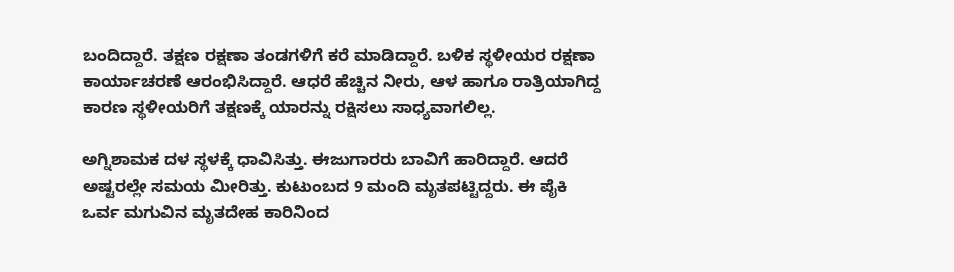ಬಂದಿದ್ದಾರೆ. ತಕ್ಷಣ ರಕ್ಷಣಾ ತಂಡಗಳಿಗೆ ಕರೆ ಮಾಡಿದ್ದಾರೆ. ಬಳಿಕ ಸ್ಥಳೀಯರ ರಕ್ಷಣಾ ಕಾರ್ಯಾಚರಣೆ ಆರಂಭಿಸಿದ್ದಾರೆ. ಆಧರೆ ಹೆಚ್ಚಿನ ನೀರು, ಆಳ ಹಾಗೂ ರಾತ್ರಿಯಾಗಿದ್ದ ಕಾರಣ ಸ್ಥಳೀಯರಿಗೆ ತಕ್ಷಣಕ್ಕೆ ಯಾರನ್ನು ರಕ್ಷಿಸಲು ಸಾಧ್ಯವಾಗಲಿಲ್ಲ.

ಅಗ್ನಿಶಾಮಕ ದಳ ಸ್ಥಳಕ್ಕೆ ಧಾವಿಸಿತ್ತು. ಈಜುಗಾರರು ಬಾವಿಗೆ ಹಾರಿದ್ದಾರೆ. ಆದರೆ ಅಷ್ಟರಲ್ಲೇ ಸಮಯ ಮೀರಿತ್ತು. ಕುಟುಂಬದ 9 ಮಂದಿ ಮೃತಪಟ್ಟಿದ್ದರು. ಈ ಪೈಕಿ ಒರ್ವ ಮಗುವಿನ ಮೃತದೇಹ ಕಾರಿನಿಂದ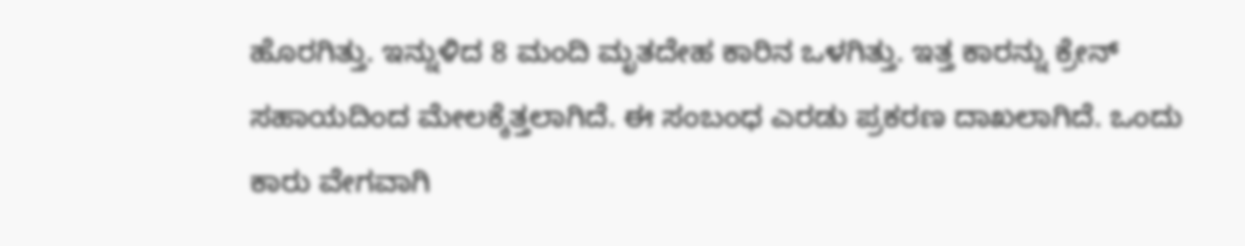ಹೊರಗಿತ್ತು. ಇನ್ನುಳಿದ 8 ಮಂದಿ ಮೃತದೇಹ ಕಾರಿನ ಒಳಗಿತ್ತು. ಇತ್ತ ಕಾರನ್ನು ಕ್ರೇನ್ ಸಹಾಯದಿಂದ ಮೇಲಕ್ಕೆತ್ತಲಾಗಿದೆ. ಈ ಸಂಬಂಧ ಎರಡು ಪ್ರಕರಣ ದಾಖಲಾಗಿದೆ. ಒಂದು ಕಾರು ವೇಗವಾಗಿ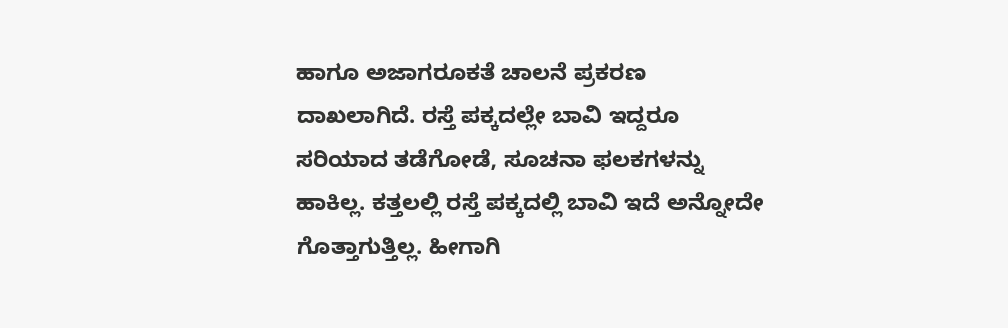ಹಾಗೂ ಅಜಾಗರೂಕತೆ ಚಾಲನೆ ಪ್ರಕರಣ ದಾಖಲಾಗಿದೆ. ರಸ್ತೆ ಪಕ್ಕದಲ್ಲೇ ಬಾವಿ ಇದ್ದರೂ ಸರಿಯಾದ ತಡೆಗೋಡೆ, ಸೂಚನಾ ಫಲಕಗಳನ್ನು ಹಾಕಿಲ್ಲ. ಕತ್ತಲಲ್ಲಿ ರಸ್ತೆ ಪಕ್ಕದಲ್ಲಿ ಬಾವಿ ಇದೆ ಅನ್ನೋದೇ ಗೊತ್ತಾಗುತ್ತಿಲ್ಲ. ಹೀಗಾಗಿ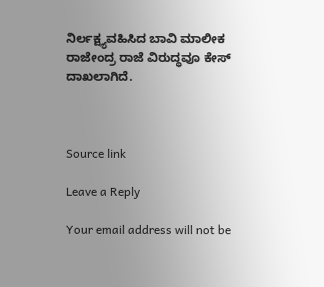ನಿರ್ಲಕ್ಷ್ಯವಹಿಸಿದ ಬಾವಿ ಮಾಲೀಕ ರಾಜೇಂದ್ರ ರಾಜೆ ವಿರುದ್ಧವೂ ಕೇಸ್ ದಾಖಲಾಗಿದೆ.



Source link

Leave a Reply

Your email address will not be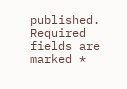published. Required fields are marked *